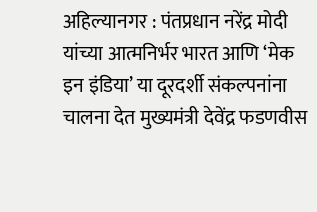अहिल्यानगर : पंतप्रधान नरेंद्र मोदी यांच्या आत्मनिर्भर भारत आणि ‘मेक इन इंडिया’ या दूरदर्शी संकल्पनांना चालना देत मुख्यमंत्री देवेंद्र फडणवीस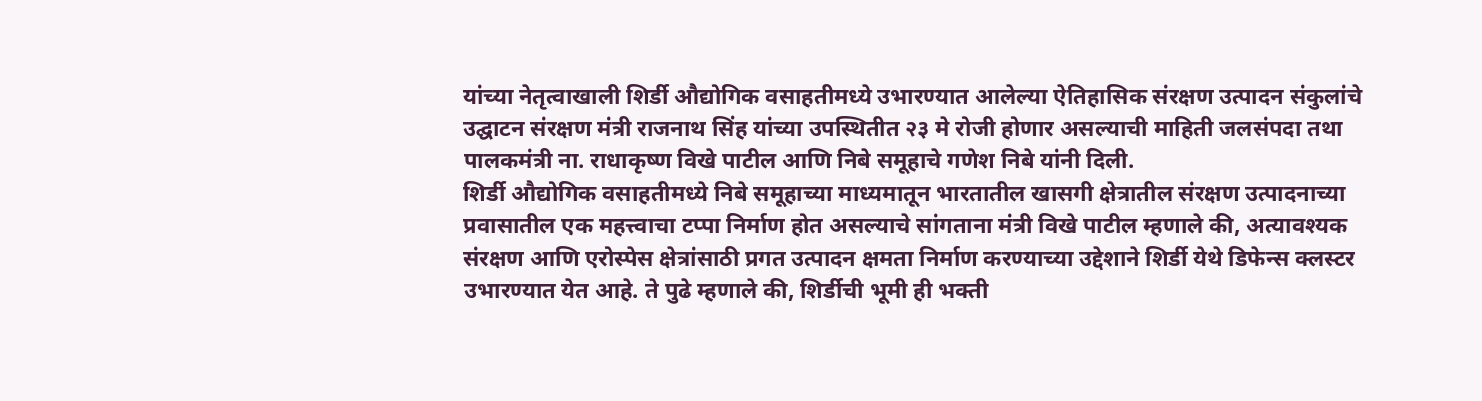यांच्या नेतृत्वाखाली शिर्डी औद्योगिक वसाहतीमध्ये उभारण्यात आलेल्या ऐतिहासिक संरक्षण उत्पादन संकुलांचे उद्घाटन संरक्षण मंत्री राजनाथ सिंह यांच्या उपस्थितीत २३ मे रोजी होणार असल्याची माहिती जलसंपदा तथा पालकमंत्री ना. राधाकृष्ण विखे पाटील आणि निबे समूहाचे गणेश निबे यांनी दिली.
शिर्डी औद्योगिक वसाहतीमध्ये निबे समूहाच्या माध्यमातून भारतातील खासगी क्षेत्रातील संरक्षण उत्पादनाच्या प्रवासातील एक महत्त्वाचा टप्पा निर्माण होत असल्याचे सांगताना मंत्री विखे पाटील म्हणाले की, अत्यावश्यक संरक्षण आणि एरोस्पेस क्षेत्रांसाठी प्रगत उत्पादन क्षमता निर्माण करण्याच्या उद्देशाने शिर्डी येथे डिफेन्स क्लस्टर उभारण्यात येत आहे. ते पुढे म्हणाले की, शिर्डीची भूमी ही भक्ती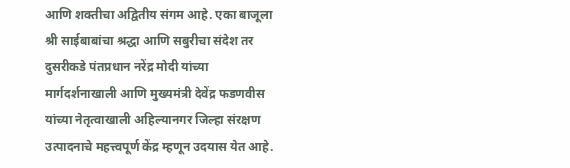आणि शक्तीचा अद्वितीय संगम आहे. एका बाजूला श्री साईबाबांचा श्रद्धा आणि सबुरीचा संदेश तर दुसरीकडे पंतप्रधान नरेंद्र मोदी यांच्या मार्गदर्शनाखाली आणि मुख्यमंत्री देवेंद्र फडणवीस यांच्या नेतृत्वाखाली अहिल्यानगर जिल्हा संरक्षण उत्पादनाचे महत्त्वपूर्ण केंद्र म्हणून उदयास येत आहे.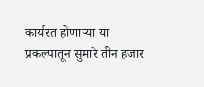कार्यरत होणाऱ्या या प्रकल्पातून सुमारे तीन हजार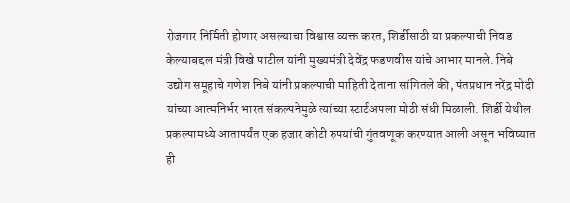रोजगार निर्मिती होणार असल्याचा विश्वास व्यक्त करत, शिर्डीसाठी या प्रकल्पाची निवड केल्याबद्दल मंत्री विखे पाटील यांनी मुख्यमंत्री देवेंद्र फडणवीस यांचे आभार मानले. निबे उद्योग समूहाचे गणेश निबे यांनी प्रकल्पाची माहिती देताना सांगितले की, पंतप्रधान नरेंद्र मोदी यांच्या आत्मनिर्भर भारत संकल्पनेमुळे त्यांच्या स्टार्टअपला मोठी संधी मिळाली. शिर्डी येथील प्रकल्पामध्ये आतापर्यंत एक हजार कोटी रुपयांची गुंतवणूक करण्यात आली असून भविष्यात ही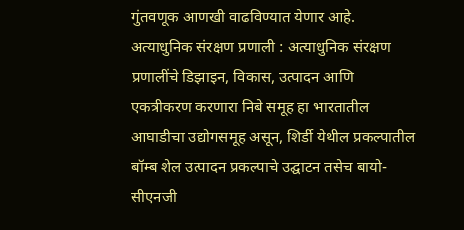गुंतवणूक आणखी वाढविण्यात येणार आहे.
अत्याधुनिक संरक्षण प्रणाली : अत्याधुनिक संरक्षण प्रणालींचे डिझाइन, विकास, उत्पादन आणि एकत्रीकरण करणारा निबे समूह हा भारतातील आघाडीचा उद्योगसमूह असून, शिर्डी येथील प्रकल्पातील बॉम्ब शेल उत्पादन प्रकल्पाचे उद्घाटन तसेच बायो-सीएनजी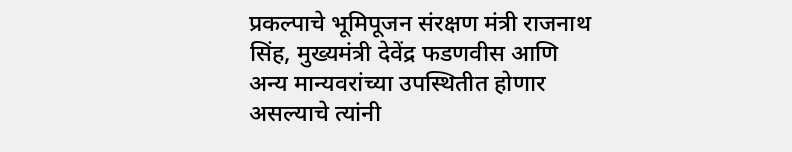प्रकल्पाचे भूमिपूजन संरक्षण मंत्री राजनाथ सिंह, मुख्यमंत्री देवेंद्र फडणवीस आणि अन्य मान्यवरांच्या उपस्थितीत होणार असल्याचे त्यांनी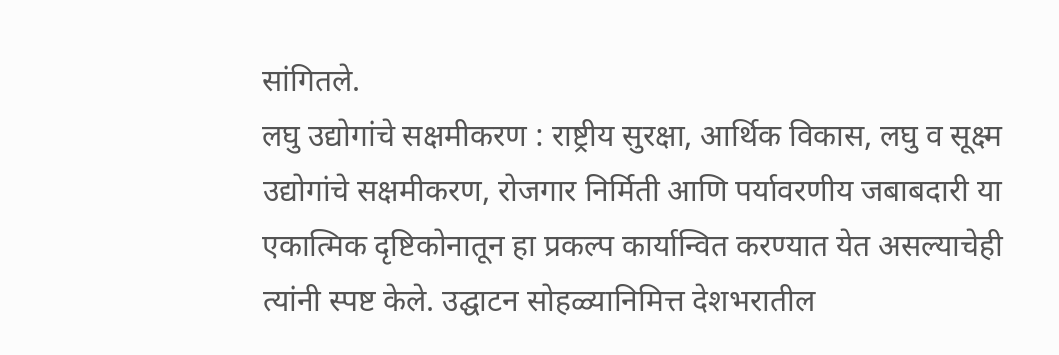सांगितले.
लघु उद्योगांचे सक्षमीकरण : राष्ट्रीय सुरक्षा, आर्थिक विकास, लघु व सूक्ष्म उद्योगांचे सक्षमीकरण, रोजगार निर्मिती आणि पर्यावरणीय जबाबदारी या एकात्मिक दृष्टिकोनातून हा प्रकल्प कार्यान्वित करण्यात येत असल्याचेही त्यांनी स्पष्ट केले. उद्घाटन सोहळ्यानिमित्त देशभरातील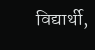विद्यार्थी,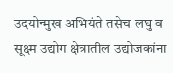उदयोन्मुख अभियंते तसेच लघु व सूक्ष्म उद्योग क्षेत्रातील उद्योजकांना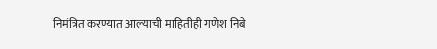निमंत्रित करण्यात आल्याची माहितीही गणेश निबे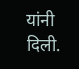यांनी दिली.